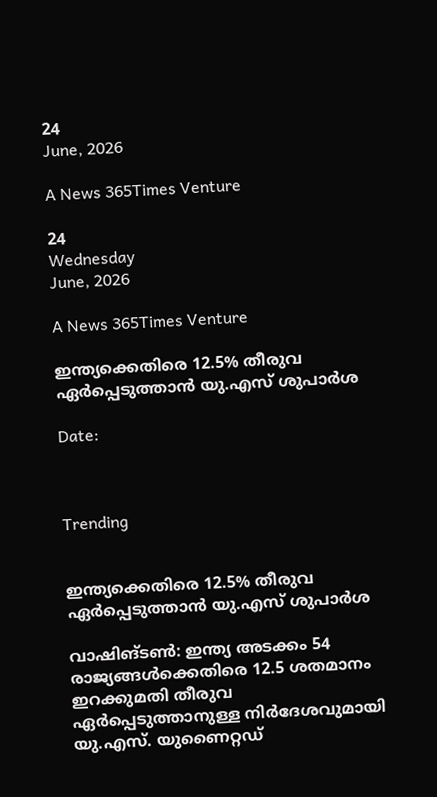24
June, 2026

A News 365Times Venture

24
Wednesday
June, 2026

A News 365Times Venture

ഇന്ത്യക്കെതിരെ 12.5% തീരുവ ഏര്‍പ്പെടുത്താന്‍ യു.എസ് ശുപാര്‍ശ

Date:



Trending


ഇന്ത്യക്കെതിരെ 12.5% തീരുവ ഏര്‍പ്പെടുത്താന്‍ യു.എസ് ശുപാര്‍ശ

വാഷിങ്ടണ്‍: ഇന്ത്യ അടക്കം 54 രാജ്യങ്ങള്‍ക്കെതിരെ 12.5 ശതമാനം ഇറക്കുമതി തീരുവ ഏര്‍പ്പെടുത്താനുള്ള നിര്‍ദേശവുമായി യു.എസ്. യുണൈറ്റഡ്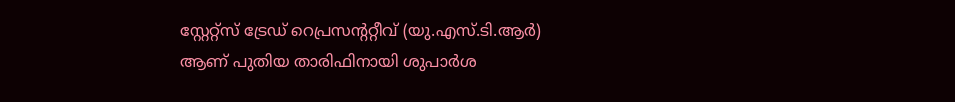സ്റ്റേറ്റ്‌സ് ട്രേഡ് റെപ്രസന്ററ്റീവ് (യു.എസ്.ടി.ആര്‍) ആണ് പുതിയ താരിഫിനായി ശുപാര്‍ശ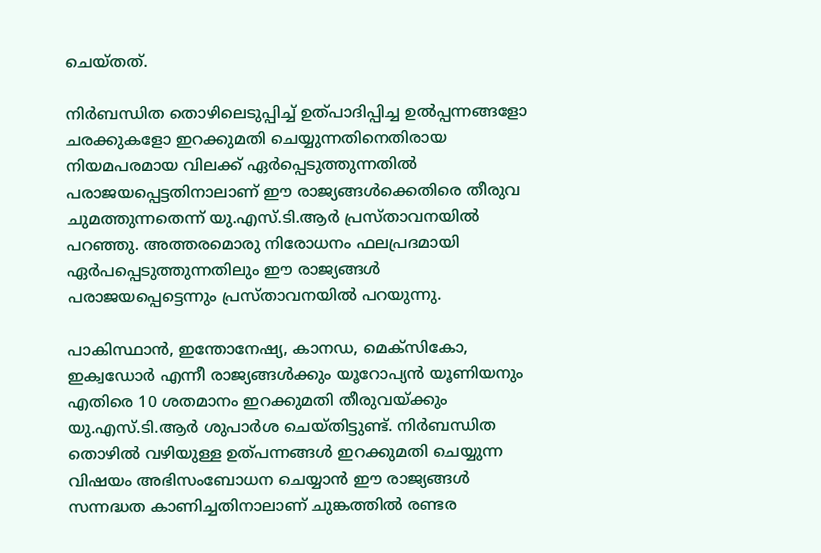ചെയ്തത്.

നിര്‍ബന്ധിത തൊഴിലെടുപ്പിച്ച് ഉത്പാദിപ്പിച്ച ഉല്‍പ്പന്നങ്ങളോ ചരക്കുകളോ ഇറക്കുമതി ചെയ്യുന്നതിനെതിരായ നിയമപരമായ വിലക്ക് ഏര്‍പ്പെടുത്തുന്നതില്‍ പരാജയപ്പെട്ടതിനാലാണ് ഈ രാജ്യങ്ങള്‍ക്കെതിരെ തീരുവ ചുമത്തുന്നതെന്ന് യു.എസ്.ടി.ആര്‍ പ്രസ്താവനയില്‍ പറഞ്ഞു. അത്തരമൊരു നിരോധനം ഫലപ്രദമായി ഏര്‍പപ്പെടുത്തുന്നതിലും ഈ രാജ്യങ്ങള്‍ പരാജയപ്പെട്ടെന്നും പ്രസ്താവനയില്‍ പറയുന്നു.

പാകിസ്ഥാന്‍, ഇന്തോനേഷ്യ, കാനഡ, മെക്‌സികോ, ഇക്വഡോര്‍ എന്നീ രാജ്യങ്ങള്‍ക്കും യൂറോപ്യന്‍ യൂണിയനും എതിരെ 10 ശതമാനം ഇറക്കുമതി തീരുവയ്ക്കും യു.എസ്.ടി.ആര്‍ ശുപാര്‍ശ ചെയ്തിട്ടുണ്ട്. നിര്‍ബന്ധിത തൊഴില്‍ വഴിയുള്ള ഉത്പന്നങ്ങള്‍ ഇറക്കുമതി ചെയ്യുന്ന വിഷയം അഭിസംബോധന ചെയ്യാന്‍ ഈ രാജ്യങ്ങള്‍ സന്നദ്ധത കാണിച്ചതിനാലാണ് ചുങ്കത്തില്‍ രണ്ടര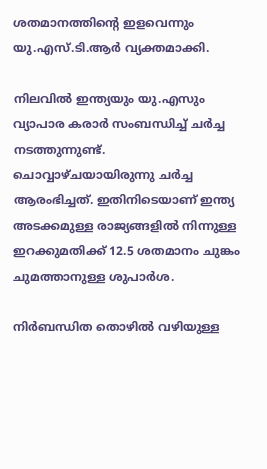ശതമാനത്തിന്റെ ഇളവെന്നും യു.എസ്.ടി.ആര്‍ വ്യക്തമാക്കി.

നിലവില്‍ ഇന്ത്യയും യു.എസും വ്യാപാര കരാര്‍ സംബന്ധിച്ച് ചര്‍ച്ച നടത്തുന്നുണ്ട്. ചൊവ്വാഴ്ചയായിരുന്നു ചര്‍ച്ച ആരംഭിച്ചത്. ഇതിനിടെയാണ് ഇന്ത്യ അടക്കമുള്ള രാജ്യങ്ങളില്‍ നിന്നുള്ള ഇറക്കുമതിക്ക് 12.5 ശതമാനം ചുങ്കം ചുമത്താനുള്ള ശുപാര്‍ശ.

നിര്‍ബന്ധിത തൊഴില്‍ വഴിയുള്ള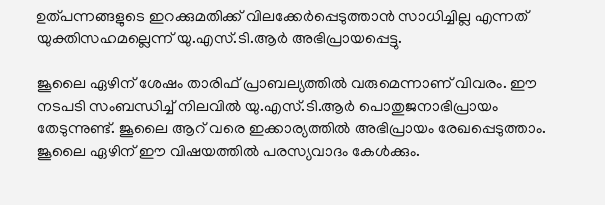ഉത്പന്നങ്ങളുടെ ഇറക്കുമതിക്ക് വിലക്കേര്‍പ്പെടുത്താന്‍ സാധിച്ചില്ല എന്നത് യുക്തിസഹമല്ലെന്ന് യു.എസ്.ടി.ആര്‍ അഭിപ്രായപ്പെട്ടു.

ജൂലൈ ഏഴിന് ശേഷം താരിഫ് പ്രാബല്യത്തില്‍ വരുമെന്നാണ് വിവരം. ഈ നടപടി സംബന്ധിച്ച് നിലവില്‍ യു.എസ്.ടി.ആര്‍ പൊതുജനാഭിപ്രായം തേടുന്നുണ്ട്. ജൂലൈ ആറ് വരെ ഇക്കാര്യത്തില്‍ അഭിപ്രായം രേഖപ്പെടുത്താം. ജൂലൈ ഏഴിന് ഈ വിഷയത്തില്‍ പരസ്യവാദം കേള്‍ക്കും.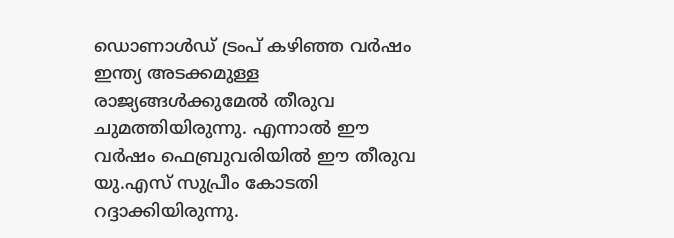ഡൊണാള്‍ഡ് ട്രംപ് കഴിഞ്ഞ വര്‍ഷം ഇന്ത്യ അടക്കമുള്ള രാജ്യങ്ങള്‍ക്കുമേല്‍ തീരുവ ചുമത്തിയിരുന്നു. എന്നാല്‍ ഈ വര്‍ഷം ഫെബ്രുവരിയില്‍ ഈ തീരുവ യു.എസ് സുപ്രീം കോടതി റദ്ദാക്കിയിരുന്നു.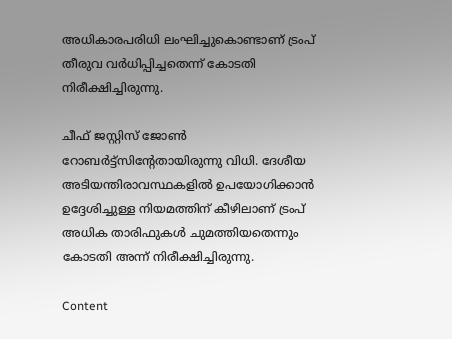അധികാരപരിധി ലംഘിച്ചുകൊണ്ടാണ് ട്രംപ് തീരുവ വര്‍ധിപ്പിച്ചതെന്ന് കോടതി നിരീക്ഷിച്ചിരുന്നു.

ചീഫ് ജസ്റ്റിസ് ജോണ്‍ റോബര്‍ട്ട്സിന്റേതായിരുന്നു വിധി. ദേശീയ അടിയന്തിരാവസ്ഥകളില്‍ ഉപയോഗിക്കാന്‍ ഉദ്ദേശിച്ചുള്ള നിയമത്തിന് കീഴിലാണ് ട്രംപ് അധിക താരിഫുകള്‍ ചുമത്തിയതെന്നും കോടതി അന്ന് നിരീക്ഷിച്ചിരുന്നു.

Content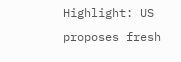Highlight: US proposes fresh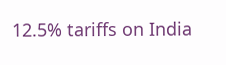12.5% tariffs on India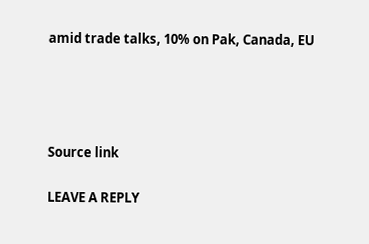amid trade talks, 10% on Pak, Canada, EU




Source link

LEAVE A REPLY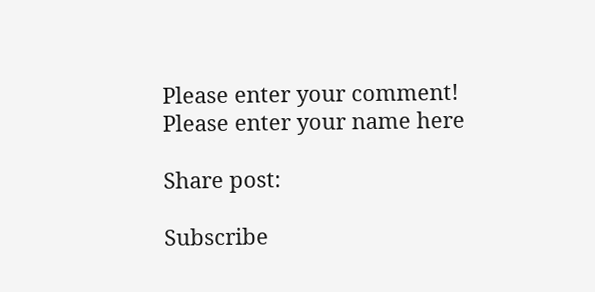Please enter your comment!
Please enter your name here

Share post:

Subscribe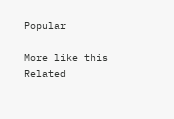Popular

More like this
Related